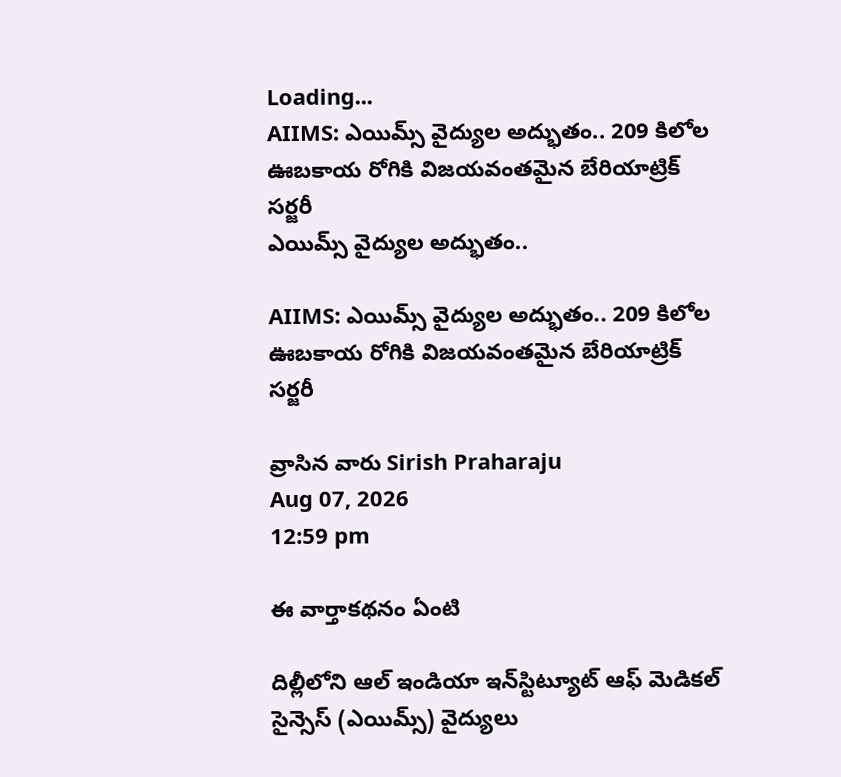Loading...
AIIMS: ఎయిమ్స్ వైద్యుల అద్భుతం.. 209 కిలోల ఊబకాయ రోగికి విజయవంతమైన బేరియాట్రిక్ సర్జరీ
ఎయిమ్స్ వైద్యుల అద్భుతం..

AIIMS: ఎయిమ్స్ వైద్యుల అద్భుతం.. 209 కిలోల ఊబకాయ రోగికి విజయవంతమైన బేరియాట్రిక్ సర్జరీ

వ్రాసిన వారు Sirish Praharaju
Aug 07, 2026
12:59 pm

ఈ వార్తాకథనం ఏంటి

దిల్లీలోని ఆల్ ఇండియా ఇన్‌స్టిట్యూట్ ఆఫ్ మెడికల్ సైన్సెస్ (ఎయిమ్స్) వైద్యులు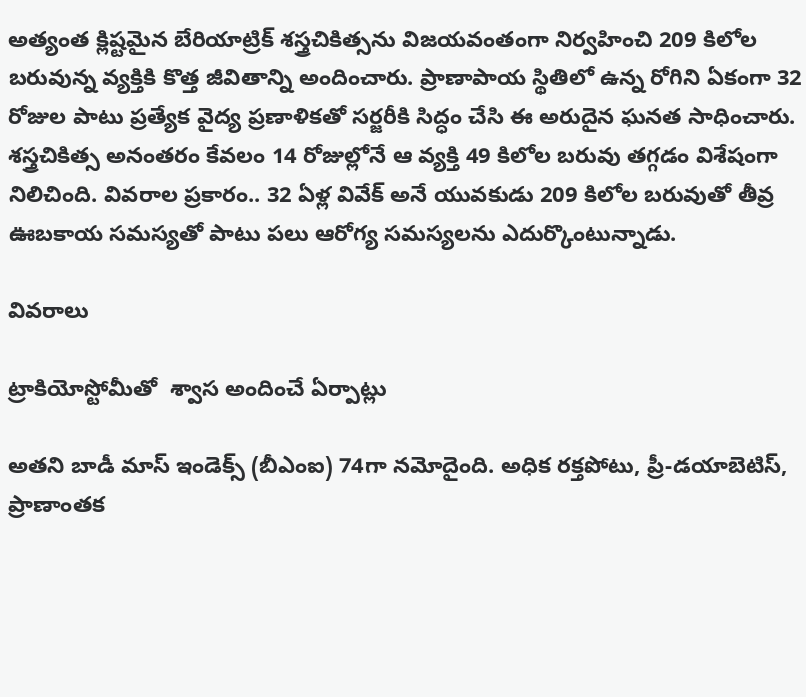అత్యంత క్లిష్టమైన బేరియాట్రిక్ శస్త్రచికిత్సను విజయవంతంగా నిర్వహించి 209 కిలోల బరువున్న వ్యక్తికి కొత్త జీవితాన్ని అందించారు. ప్రాణాపాయ స్థితిలో ఉన్న రోగిని ఏకంగా 32 రోజుల పాటు ప్రత్యేక వైద్య ప్రణాళికతో సర్జరీకి సిద్ధం చేసి ఈ అరుదైన ఘనత సాధించారు. శస్త్రచికిత్స అనంతరం కేవలం 14 రోజుల్లోనే ఆ వ్యక్తి 49 కిలోల బరువు తగ్గడం విశేషంగా నిలిచింది. వివరాల ప్రకారం.. 32 ఏళ్ల వివేక్ అనే యువకుడు 209 కిలోల బరువుతో తీవ్ర ఊబకాయ సమస్యతో పాటు పలు ఆరోగ్య సమస్యలను ఎదుర్కొంటున్నాడు.

వివరాలు

ట్రాకియోస్టోమీతో  శ్వాస అందించే ఏర్పాట్లు

అతని బాడీ మాస్ ఇండెక్స్ (బీఎంఐ) 74గా నమోదైంది. అధిక రక్తపోటు, ప్రీ-డయాబెటిస్, ప్రాణాంతక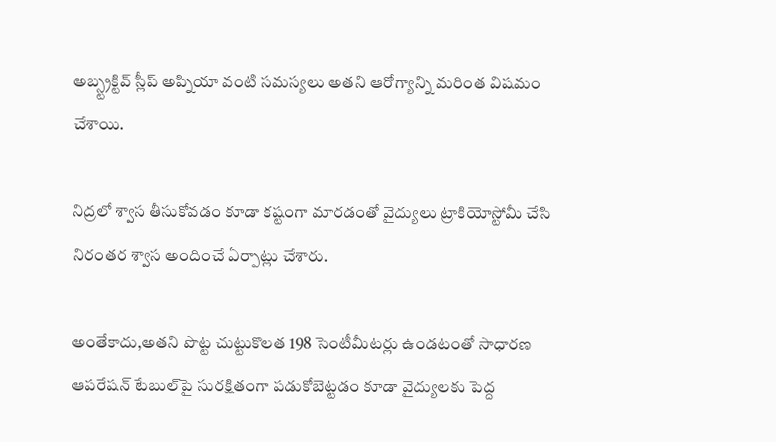అబ్స్ట్రక్టివ్ స్లీప్ అప్నియా వంటి సమస్యలు అతని ఆరోగ్యాన్ని మరింత విషమం చేశాయి.

నిద్రలో శ్వాస తీసుకోవడం కూడా కష్టంగా మారడంతో వైద్యులు ట్రాకియోస్టోమీ చేసి నిరంతర శ్వాస అందించే ఏర్పాట్లు చేశారు.

అంతేకాదు,అతని పొట్ట చుట్టుకొలత 198 సెంటీమీటర్లు ఉండటంతో సాధారణ ఆపరేషన్ టేబుల్‌పై సురక్షితంగా పడుకోబెట్టడం కూడా వైద్యులకు పెద్ద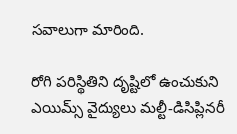సవాలుగా మారింది.

రోగి పరిస్థితిని దృష్టిలో ఉంచుకుని ఎయిమ్స్ వైద్యులు మల్టీ-డిసిప్లినరీ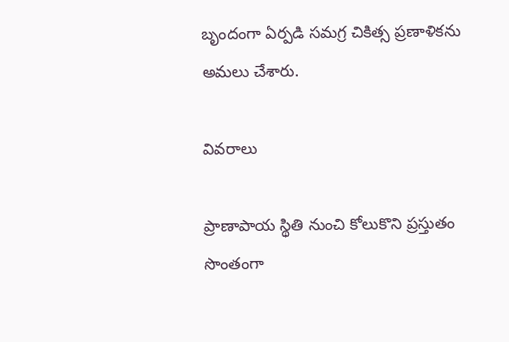బృందంగా ఏర్పడి సమగ్ర చికిత్స ప్రణాళికను అమలు చేశారు.

వివరాలు

ప్రాణాపాయ స్థితి నుంచి కోలుకొని ప్రస్తుతం సొంతంగా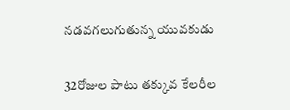నడవగలుగుతున్న యువకుడు

32రోజుల పాటు తక్కువ కేలరీల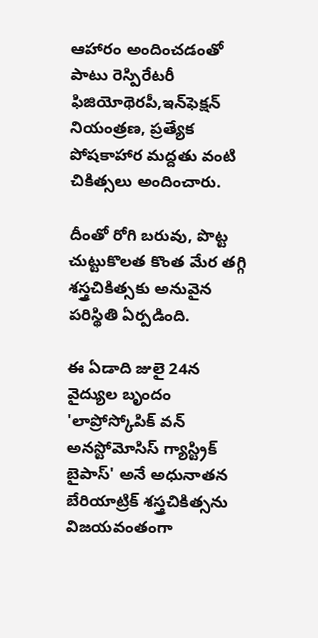ఆహారం అందించడంతో పాటు రెస్పిరేటరీ ఫిజియోథెరపీ,ఇన్‌ఫెక్షన్ నియంత్రణ, ప్రత్యేక పోషకాహార మద్దతు వంటి చికిత్సలు అందించారు.

దీంతో రోగి బరువు, పొట్ట చుట్టుకొలత కొంత మేర తగ్గి శస్త్రచికిత్సకు అనువైన పరిస్థితి ఏర్పడింది.

ఈ ఏడాది జులై 24న వైద్యుల బృందం 'లాప్రోస్కోపిక్ వన్ అనస్టోమోసిస్ గ్యాస్ట్రిక్ బైపాస్' అనే అధునాతన బేరియాట్రిక్ శస్త్రచికిత్సను విజయవంతంగా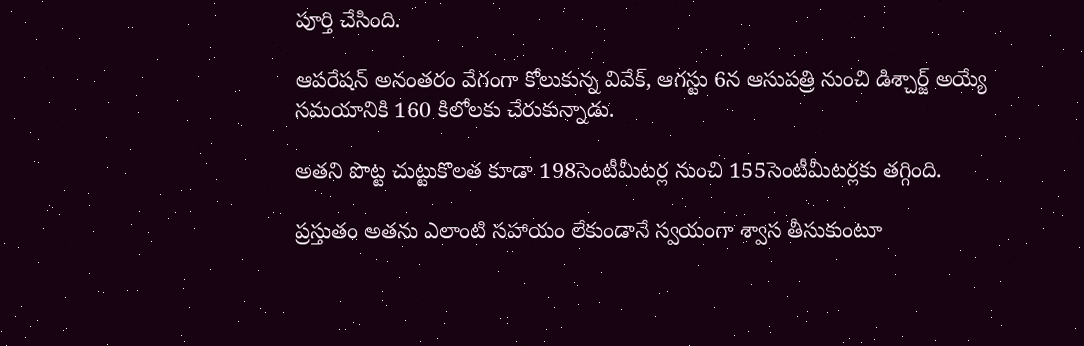పూర్తి చేసింది.

ఆపరేషన్ అనంతరం వేగంగా కోలుకున్న వివేక్, ఆగస్టు 6న ఆసుపత్రి నుంచి డిశ్చార్జ్ అయ్యే సమయానికి 160 కిలోలకు చేరుకున్నాడు.

అతని పొట్ట చుట్టుకొలత కూడా 198సెంటీమీటర్ల నుంచి 155సెంటీమీటర్లకు తగ్గింది.

ప్రస్తుతం అతను ఎలాంటి సహాయం లేకుండానే స్వయంగా శ్వాస తీసుకుంటూ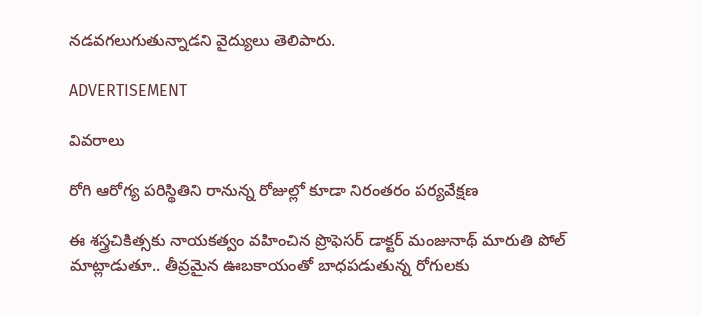నడవగలుగుతున్నాడని వైద్యులు తెలిపారు.

ADVERTISEMENT

వివరాలు

రోగి ఆరోగ్య పరిస్థితిని రానున్న రోజుల్లో కూడా నిరంతరం పర్యవేక్షణ

ఈ శస్త్రచికిత్సకు నాయకత్వం వహించిన ప్రొఫెసర్ డాక్టర్ మంజునాథ్ మారుతి పోల్ మాట్లాడుతూ.. తీవ్రమైన ఊబకాయంతో బాధపడుతున్న రోగులకు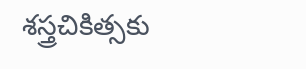శస్త్రచికిత్సకు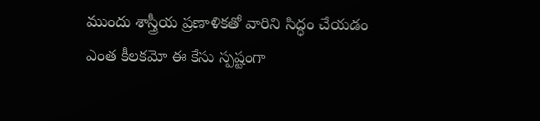ముందు శాస్త్రీయ ప్రణాళికతో వారిని సిద్ధం చేయడం ఎంత కీలకమో ఈ కేసు స్పష్టంగా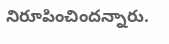నిరూపించిందన్నారు.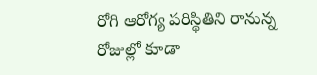రోగి ఆరోగ్య పరిస్థితిని రానున్న రోజుల్లో కూడా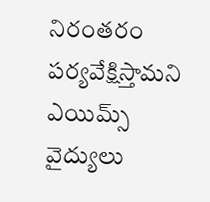నిరంతరం పర్యవేక్షిస్తామని ఎయిమ్స్ వైద్యులు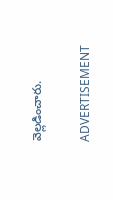వెల్లడించారు.

ADVERTISEMENT